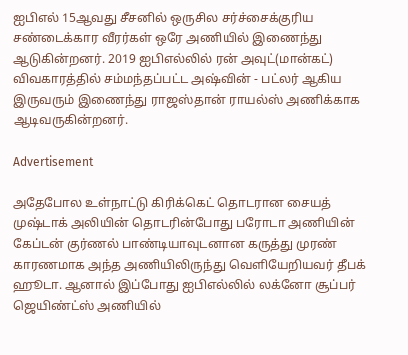ஐபிஎல் 15ஆவது சீசனில் ஒருசில சர்ச்சைக்குரிய சண்டைக்கார வீரர்கள் ஒரே அணியில் இணைந்து ஆடுகின்றனர். 2019 ஐபிஎல்லில் ரன் அவுட்(மான்கட்) விவகாரத்தில் சம்மந்தப்பட்ட அஷ்வின் - பட்லர் ஆகிய இருவரும் இணைந்து ராஜஸ்தான் ராயல்ஸ் அணிக்காக ஆடிவருகின்றனர்.

Advertisement

அதேபோல உள்நாட்டு கிரிக்கெட் தொடரான சையத் முஷ்டாக் அலியின் தொடரின்போது பரோடா அணியின் கேப்டன் குர்ணல் பாண்டியாவுடனான கருத்து முரண் காரணமாக அந்த அணியிலிருந்து வெளியேறியவர் தீபக் ஹூடா. ஆனால் இப்போது ஐபிஎல்லில் லக்னோ சூப்பர் ஜெயிண்ட்ஸ் அணியில்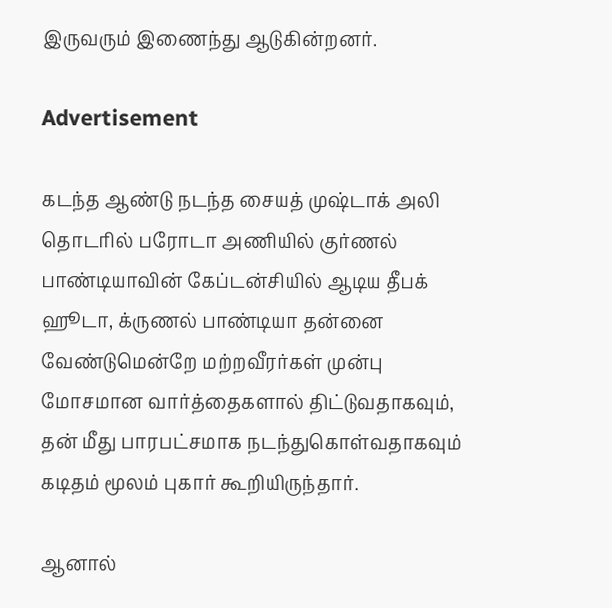இருவரும் இணைந்து ஆடுகின்றனர்.

Advertisement

கடந்த ஆண்டு நடந்த சையத் முஷ்டாக் அலி தொடரில் பரோடா அணியில் குர்ணல் பாண்டியாவின் கேப்டன்சியில் ஆடிய தீபக் ஹூடா, க்ருணல் பாண்டியா தன்னை வேண்டுமென்றே மற்றவீரர்கள் முன்பு மோசமான வார்த்தைகளால் திட்டுவதாகவும், தன் மீது பாரபட்சமாக நடந்துகொள்வதாகவும் கடிதம் மூலம் புகார் கூறியிருந்தார்.

ஆனால்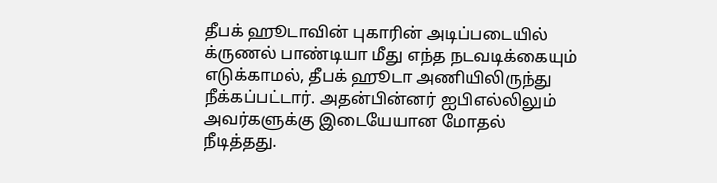தீபக் ஹூடாவின் புகாரின் அடிப்படையில் க்ருணல் பாண்டியா மீது எந்த நடவடிக்கையும் எடுக்காமல், தீபக் ஹூடா அணியிலிருந்து நீக்கப்பட்டார். அதன்பின்னர் ஐபிஎல்லிலும் அவர்களுக்கு இடையேயான மோதல் நீடித்தது.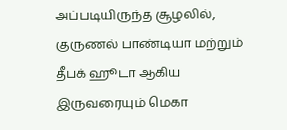அப்படியிருந்த சூழலில், குருணல் பாண்டியா மற்றும் தீபக் ஹூடா ஆகிய இருவரையும் மெகா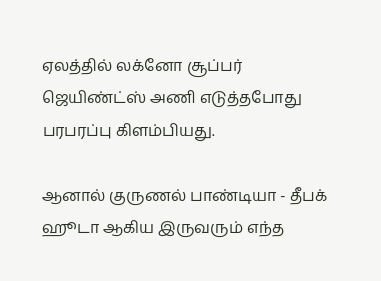ஏலத்தில் லக்னோ சூப்பர் ஜெயிண்ட்ஸ் அணி எடுத்தபோது பரபரப்பு கிளம்பியது.

ஆனால் குருணல் பாண்டியா - தீபக் ஹூடா ஆகிய இருவரும் எந்த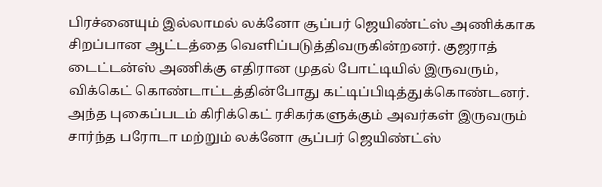பிரச்னையும் இல்லாமல் லக்னோ சூப்பர் ஜெயிண்ட்ஸ் அணிக்காக சிறப்பான ஆட்டத்தை வெளிப்படுத்திவருகின்றனர். குஜராத் டைட்டன்ஸ் அணிக்கு எதிரான முதல் போட்டியில் இருவரும், விக்கெட் கொண்டாட்டத்தின்போது கட்டிப்பிடித்துக்கொண்டனர். அந்த புகைப்படம் கிரிக்கெட் ரசிகர்களுக்கும் அவர்கள் இருவரும் சார்ந்த பரோடா மற்றும் லக்னோ சூப்பர் ஜெயிண்ட்ஸ்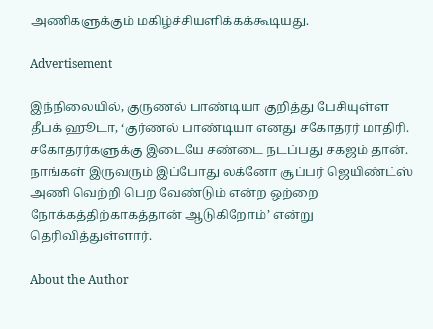அணிகளுக்கும் மகிழ்ச்சியளிக்கக்கூடியது.

Advertisement

இந்நிலையில், குருணல் பாண்டியா குறித்து பேசியுள்ள தீபக் ஹூடா, ‘குர்ணல் பாண்டியா எனது சகோதரர் மாதிரி. சகோதரர்களுக்கு இடையே சண்டை நடப்பது சகஜம் தான். நாங்கள் இருவரும் இப்போது லக்னோ சூப்பர் ஜெயிண்ட்ஸ் அணி வெற்றி பெற வேண்டும் என்ற ஒற்றை நோக்கத்திற்காகத்தான் ஆடுகிறோம்’ என்று தெரிவித்துள்ளார்.

About the Author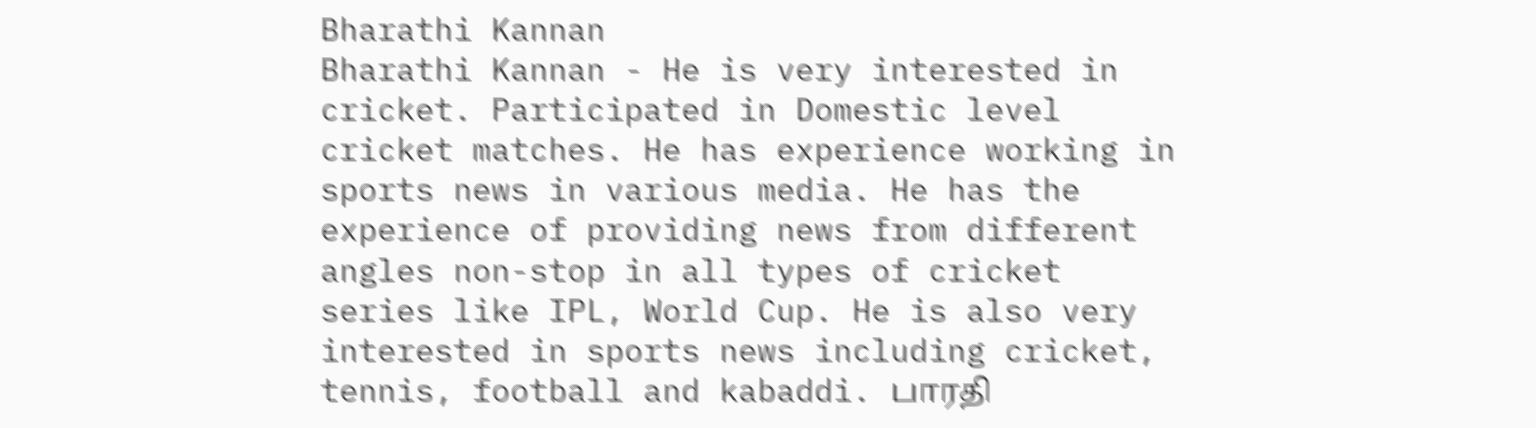Bharathi Kannan
Bharathi Kannan - He is very interested in cricket. Participated in Domestic level cricket matches. He has experience working in sports news in various media. He has the experience of providing news from different angles non-stop in all types of cricket series like IPL, World Cup. He is also very interested in sports news including cricket, tennis, football and kabaddi. பாரதி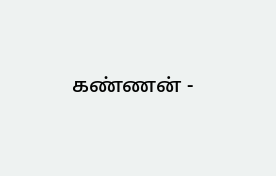கண்ணன் -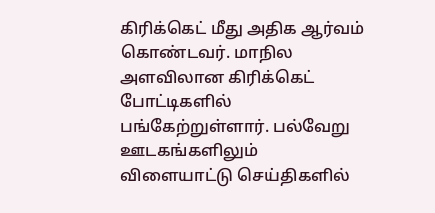கிரிக்கெட் மீது அதிக ஆர்வம் கொண்டவர். மாநில அளவிலான கிரிக்கெட் போட்டிகளில் பங்கேற்றுள்ளார். பல்வேறு ஊடகங்களிலும் விளையாட்டு செய்திகளில்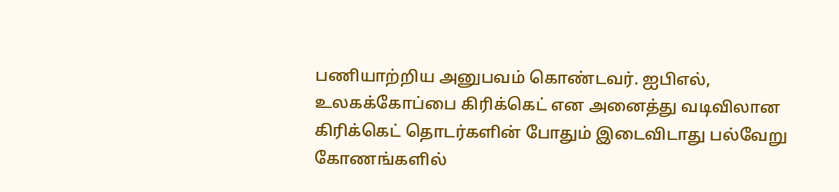பணியாற்றிய அனுபவம் கொண்டவர். ஐபிஎல், உலகக்கோப்பை கிரிக்கெட் என அனைத்து வடிவிலான கிரிக்கெட் தொடர்களின் போதும் இடைவிடாது பல்வேறு கோணங்களில்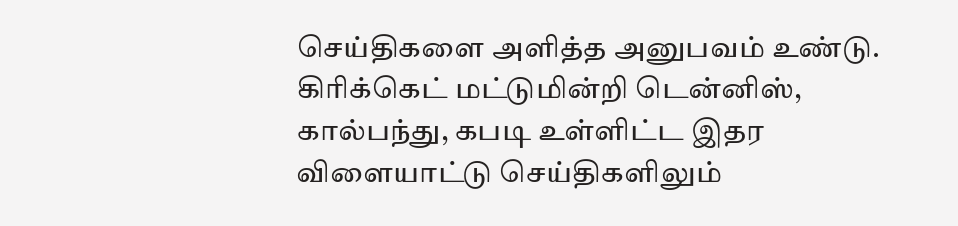செய்திகளை அளித்த அனுபவம் உண்டு. கிரிக்கெட் மட்டுமின்றி டென்னிஸ், கால்பந்து, கபடி உள்ளிட்ட இதர விளையாட்டு செய்திகளிலும்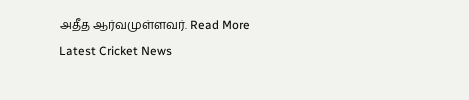அதீத ஆர்வமுள்ளவர். Read More
Latest Cricket News